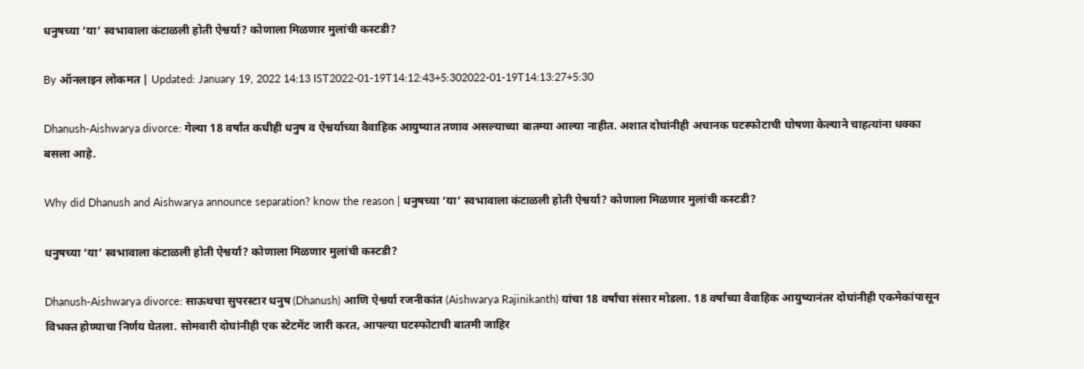धनुषच्या ‘या’ स्वभावाला कंटाळली होती ऐश्वर्या? कोणाला मिळणार मुलांची कस्टडी?

By ऑनलाइन लोकमत | Updated: January 19, 2022 14:13 IST2022-01-19T14:12:43+5:302022-01-19T14:13:27+5:30

Dhanush-Aishwarya divorce: गेल्या 18 वर्षांत कधीही धनुष व ऐश्वर्याच्या वैवाहिक आयुष्यात तणाव असल्याच्या बातम्या आल्या नाहीत. अशात दोघांनीही अचानक घटस्फोटाची घोषणा केल्याने चाहत्यांना धक्का बसला आहे.

Why did Dhanush and Aishwarya announce separation? know the reason | धनुषच्या ‘या’ स्वभावाला कंटाळली होती ऐश्वर्या? कोणाला मिळणार मुलांची कस्टडी?

धनुषच्या ‘या’ स्वभावाला कंटाळली होती ऐश्वर्या? कोणाला मिळणार मुलांची कस्टडी?

Dhanush-Aishwarya divorce: साऊथचा सुपरस्टार धनुष (Dhanush) आणि ऐश्वर्या रजनीकांत (Aishwarya Rajinikanth) यांचा 18 वर्षांचा संसार मोडला. 18 वर्षांच्या वैवाहिक आयुष्यानंतर दोघांनीही एकमेकांपासून विभक्त होण्याचा निर्णय घेतला. सोमवारी दोघांनीही एक स्टेटमेंट जारी करत, आपल्या घटस्फोटाची बातमी जाहिर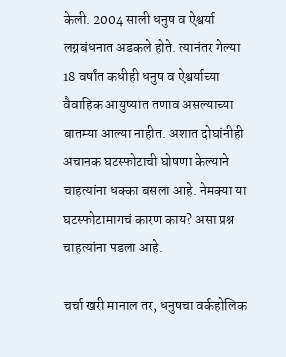केली. 2004 साली धनुष व ऐश्वर्या लग्नबंधनात अडकले होते. त्यानंतर गेल्या 18 वर्षांत कधीही धनुष व ऐश्वर्याच्या वैवाहिक आयुष्यात तणाव असल्याच्या बातम्या आल्या नाहीत. अशात दोघांनीही अचानक घटस्फोटाची घोषणा केल्याने चाहत्यांना धक्का बसला आहे. नेमक्या या घटस्फोटामागचं कारण काय? असा प्रश्न चाहत्यांना पडला आहे.

चर्चा खरी मानाल तर, धनुषचा वर्कहोलिक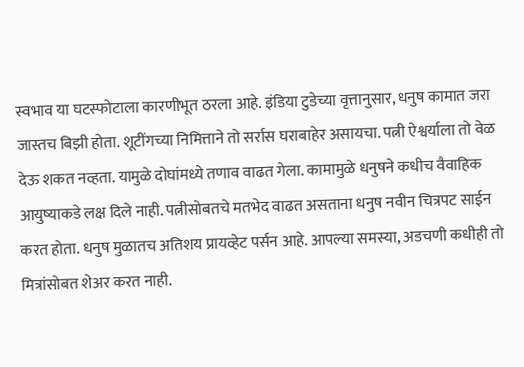स्वभाव या घटस्फोटाला कारणीभूत ठरला आहे. इंडिया टुडेच्या वृत्तानुसार, धनुष कामात जरा जास्तच बिझी होता. शूटींगच्या निमित्ताने तो सर्रास घराबाहेर असायचा. पत्नी ऐश्वर्याला तो वेळ देऊ शकत नव्हता. यामुळे दोघांमध्ये तणाव वाढत गेला. कामामुळे धनुषने कधीच वैवाहिक आयुष्याकडे लक्ष दिले नाही. पत्नीसोबतचे मतभेद वाढत असताना धनुष नवीन चित्रपट साईन करत होता. धनुष मुळातच अतिशय प्रायव्हेट पर्सन आहे. आपल्या समस्या, अडचणी कधीही तो मित्रांसोबत शेअर करत नाही.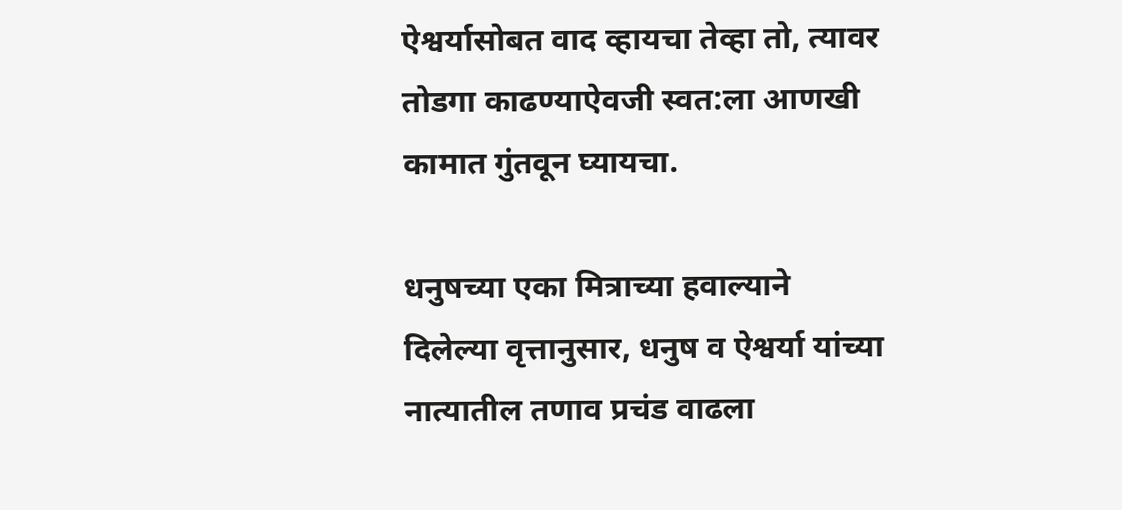ऐश्वर्यासोबत वाद व्हायचा तेव्हा तो, त्यावर तोडगा काढण्याऐवजी स्वत:ला आणखी कामात गुंतवून घ्यायचा.

धनुषच्या एका मित्राच्या हवाल्याने दिलेल्या वृत्तानुसार, धनुष व ऐश्वर्या यांच्या नात्यातील तणाव प्रचंड वाढला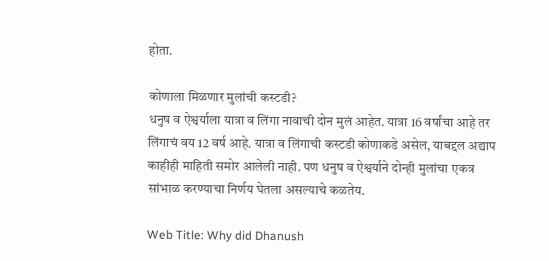होता.

कोणाला मिळणार मुलांची कस्टडी?
धनुष व ऐश्वर्याला यात्रा व लिंगा नावाची दोन मुलं आहेत. यात्रा 16 वर्षांचा आहे तर लिंगाचं वय 12 वर्ष आहे. यात्रा व लिंगाची कस्टडी कोणाकडे असेल, याबद्दल अद्याप काहीही माहिती समोर आलेली नाही. पण धनुष व ऐश्वर्याने दोन्ही मुलांचा एकत्र सांभाळ करण्याचा निर्णय घेतला असल्याचे कळतेय.

Web Title: Why did Dhanush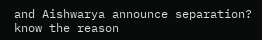and Aishwarya announce separation? know the reason